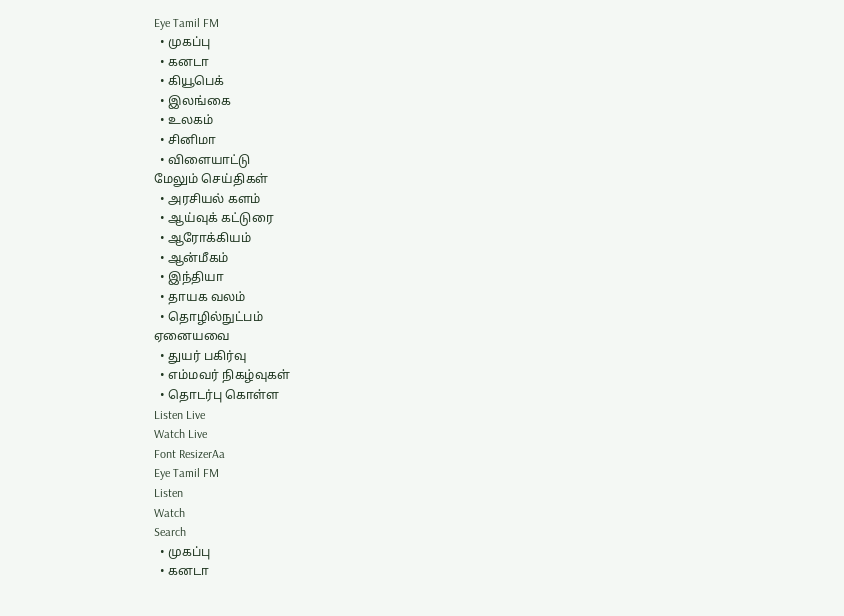Eye Tamil FM
  • முகப்பு
  • கனடா
  • கியூபெக்
  • இலங்கை
  • உலகம்
  • சினிமா
  • விளையாட்டு
மேலும் செய்திகள்
  • அரசியல் களம்
  • ஆய்வுக் கட்டுரை
  • ஆரோக்கியம்
  • ஆன்மீகம்
  • இந்தியா
  • தாயக வலம்
  • தொழில்நுட்பம்
ஏனையவை
  • துயர் பகிர்வு
  • எம்மவர் நிகழ்வுகள்
  • தொடர்பு கொள்ள
Listen Live
Watch Live
Font ResizerAa
Eye Tamil FM
Listen
Watch
Search
  • முகப்பு
  • கனடா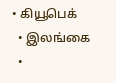• கியூபெக்
  • இலங்கை
  •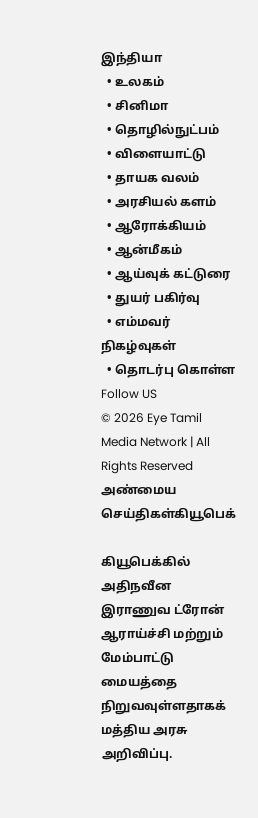இந்தியா
  • உலகம்
  • சினிமா
  • தொழில்நுட்பம்
  • விளையாட்டு
  • தாயக வலம்
  • அரசியல் களம்
  • ஆரோக்கியம்
  • ஆன்மீகம்
  • ஆய்வுக் கட்டுரை
  • துயர் பகிர்வு
  • எம்மவர் நிகழ்வுகள்
  • தொடர்பு கொள்ள
Follow US
© 2026 Eye Tamil Media Network | All Rights Reserved
அண்மைய செய்திகள்கியூபெக்

கியூபெக்கில் அதிநவீன இராணுவ ட்ரோன் ஆராய்ச்சி மற்றும் மேம்பாட்டு மையத்தை நிறுவவுள்ளதாகக் மத்திய அரசு அறிவிப்பு.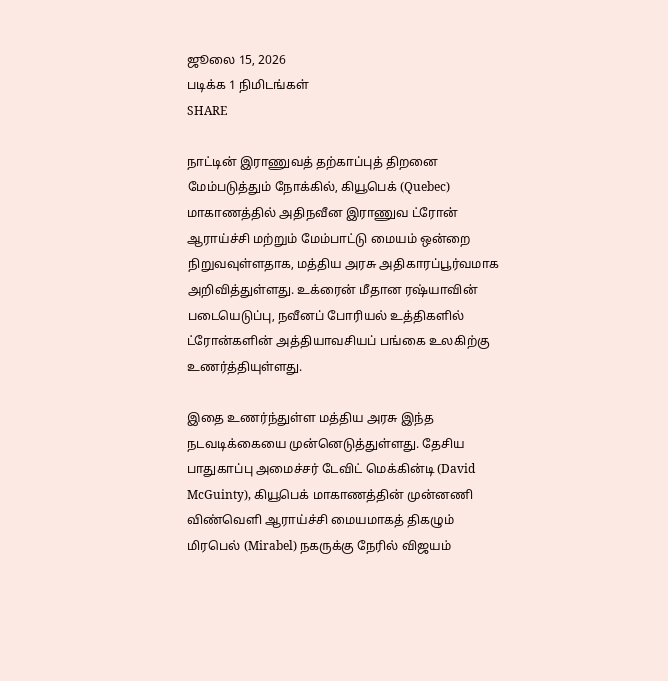ஜூலை 15, 2026
படிக்க 1 நிமிடங்கள்
SHARE

நாட்டின் இராணுவத் தற்காப்புத் திறனை மேம்படுத்தும் நோக்கில், கியூபெக் (Quebec) மாகாணத்தில் அதிநவீன இராணுவ ட்ரோன் ஆராய்ச்சி மற்றும் மேம்பாட்டு மையம் ஒன்றை நிறுவவுள்ளதாக, மத்திய அரசு அதிகாரப்பூர்வமாக அறிவித்துள்ளது. உக்ரைன் மீதான ரஷ்யாவின் படையெடுப்பு, நவீனப் போரியல் உத்திகளில் ட்ரோன்களின் அத்தியாவசியப் பங்கை உலகிற்கு உணர்த்தியுள்ளது.

இதை உணர்ந்துள்ள மத்திய அரசு இந்த நடவடிக்கையை முன்னெடுத்துள்ளது. தேசிய பாதுகாப்பு அமைச்சர் டேவிட் மெக்கின்டி (David McGuinty), கியூபெக் மாகாணத்தின் முன்னணி விண்வெளி ஆராய்ச்சி மையமாகத் திகழும் மிரபெல் (Mirabel) நகருக்கு நேரில் விஜயம்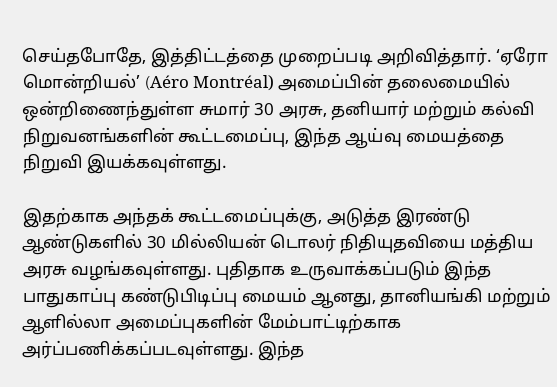செய்தபோதே, இத்திட்டத்தை முறைப்படி அறிவித்தார். ‘ஏரோ மொன்றியல்’ (Aéro Montréal) அமைப்பின் தலைமையில் ஒன்றிணைந்துள்ள சுமார் 30 அரசு, தனியார் மற்றும் கல்வி நிறுவனங்களின் கூட்டமைப்பு, இந்த ஆய்வு மையத்தை நிறுவி இயக்கவுள்ளது.

இதற்காக அந்தக் கூட்டமைப்புக்கு, அடுத்த இரண்டு ஆண்டுகளில் 30 மில்லியன் டொலர் நிதியுதவியை மத்திய அரசு வழங்கவுள்ளது. புதிதாக உருவாக்கப்படும் இந்த பாதுகாப்பு கண்டுபிடிப்பு மையம் ஆனது, தானியங்கி மற்றும் ஆளில்லா அமைப்புகளின் மேம்பாட்டிற்காக
அர்ப்பணிக்கப்படவுள்ளது. இந்த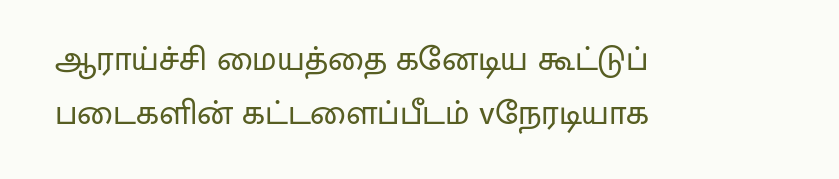ஆராய்ச்சி மையத்தை கனேடிய கூட்டுப் படைகளின் கட்டளைப்பீடம் vநேரடியாக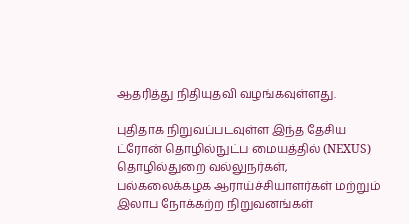ஆதரித்து நிதியுதவி வழங்கவுள்ளது.

புதிதாக நிறுவப்படவுள்ள இந்த தேசிய ட்ரோன் தொழில்நுட்ப மையத்தில் (NEXUS) தொழில்துறை வல்லுநர்கள், பல்கலைக்கழக ஆராய்ச்சியாளர்கள் மற்றும் இலாப நோக்கற்ற நிறுவனங்கள்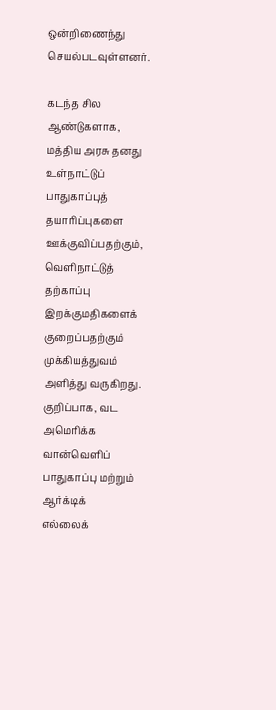ஒன்றிணைந்து செயல்படவுள்ளனர்.

கடந்த சில ஆண்டுகளாக, மத்திய அரசு தனது உள்நாட்டுப் பாதுகாப்புத் தயாரிப்புகளை ஊக்குவிப்பதற்கும், வெளிநாட்டுத் தற்காப்பு
இறக்குமதிகளைக் குறைப்பதற்கும் முக்கியத்துவம் அளித்து வருகிறது. குறிப்பாக, வட அமெரிக்க வான்வெளிப் பாதுகாப்பு மற்றும் ஆர்க்டிக்
எல்லைக்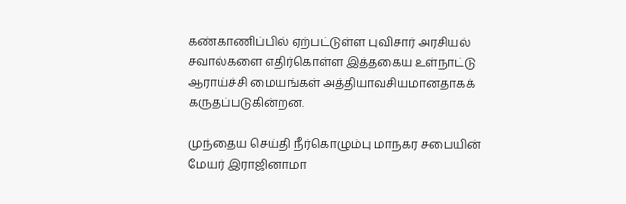கண்காணிப்பில் ஏற்பட்டுள்ள புவிசார் அரசியல் சவால்களை எதிர்கொள்ள இத்தகைய உள்நாட்டு ஆராய்ச்சி மையங்கள் அத்தியாவசியமானதாகக் கருதப்படுகின்றன.

முந்தைய செய்தி நீர்கொழும்பு மாநகர சபையின் மேயர் இராஜினாமா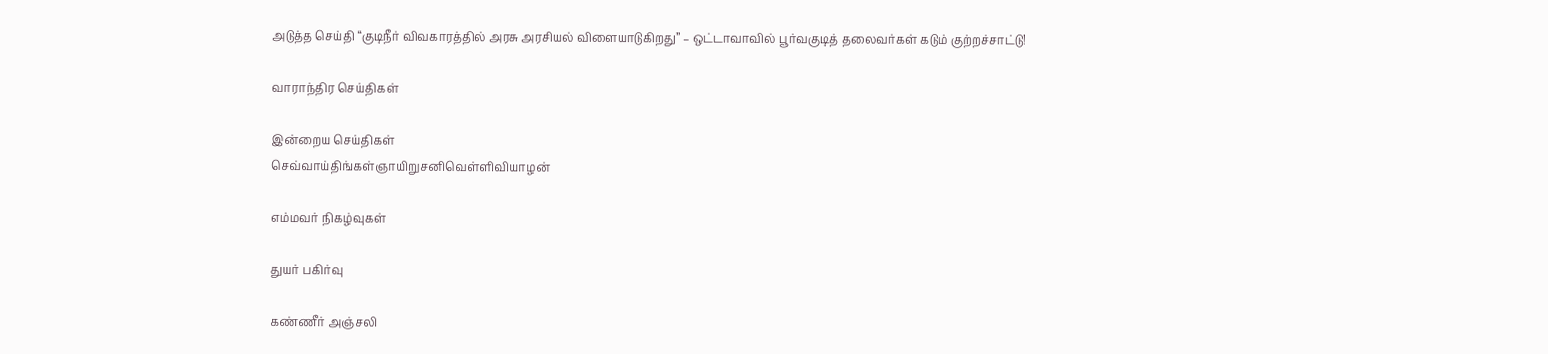அடுத்த செய்தி “குடிநீர் விவகாரத்தில் அரசு அரசியல் விளையாடுகிறது” – ஒட்டாவாவில் பூர்வகுடித் தலைவர்கள் கடும் குற்றச்சாட்டு!

வாராந்திர செய்திகள்

இன்றைய செய்திகள்
செவ்வாய்திங்கள்ஞாயிறுசனிவெள்ளிவியாழன்

எம்மவர் நிகழ்வுகள்

துயர் பகிர்வு

கண்ணீர் அஞ்சலி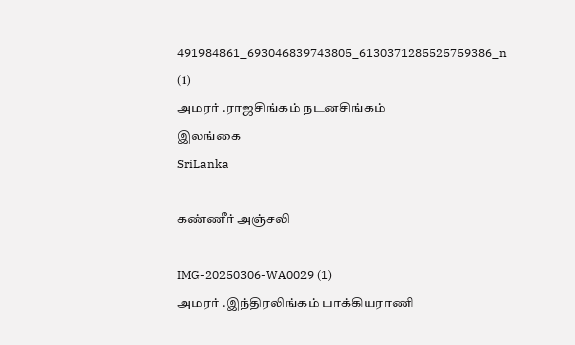491984861_693046839743805_6130371285525759386_n (1)
அமரர் .ராஜசிங்கம் நடனசிங்கம்
இலங்கை
SriLanka

கண்ணீர் அஞ்சலி

IMG-20250306-WA0029 (1)
அமரர் .இந்திரலிங்கம் பாக்கியராணி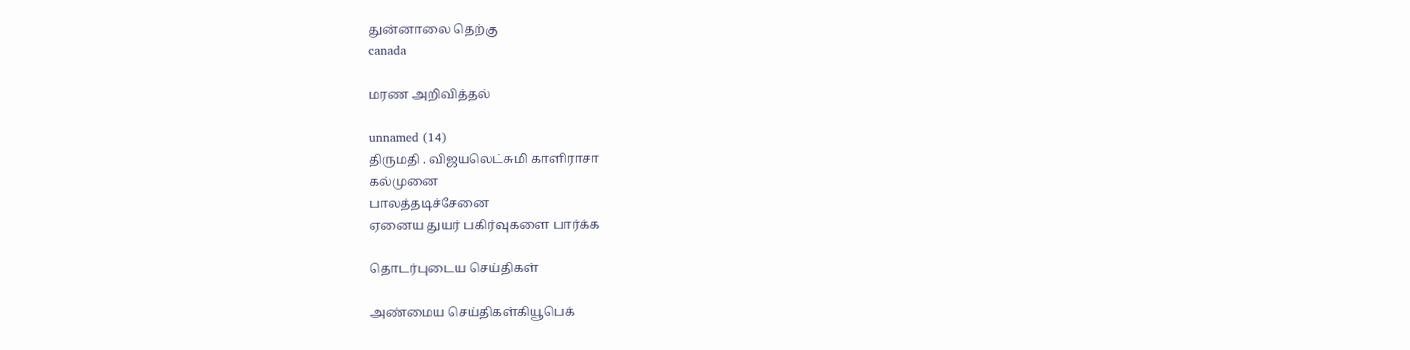துன்னாலை தெற்கு
canada

மரண அறிவித்தல்

unnamed (14)
திருமதி . விஜயலெட்சுமி காளிராசா
கல்முனை
பாலத்தடிச்சேனை
ஏனைய துயர் பகிர்வுகளை பார்க்க

தொடர்புடைய செய்திகள்

அண்மைய செய்திகள்கியூபெக்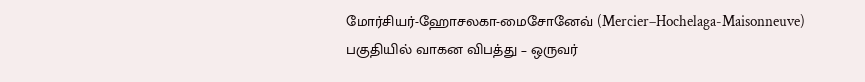மோர்சியர்-ஹோசலகா-மைசோனேவ் (Mercier–Hochelaga-Maisonneuve) பகுதியில் வாகன விபத்து – ஒருவர்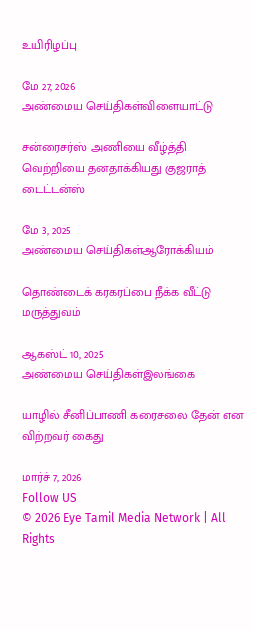உயிரிழப்பு

மே 27, 2026
அண்மைய செய்திகள்விளையாட்டு

சன்ரைசர்ஸ் அணியை வீழ்த்தி வெற்றியை தனதாக்கியது குஜராத் டைட்டன்ஸ்

மே 3, 2025
அண்மைய செய்திகள்ஆரோக்கியம்

தொண்டைக் கரகரப்பை நீக்க வீட்டு மருத்துவம்

ஆகஸ்ட் 10, 2025
அண்மைய செய்திகள்இலங்கை

யாழில் சீனிப்பாணி கரைசலை தேன் என விற்றவர் கைது

மார்ச் 7, 2026
Follow US
© 2026 Eye Tamil Media Network | All Rights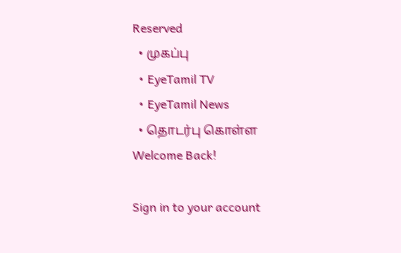Reserved
  • முகப்பு
  • EyeTamil TV
  • EyeTamil News
  • தொடர்பு கொள்ள
Welcome Back!

Sign in to your account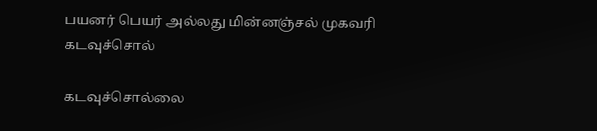பயனர் பெயர் அல்லது மின்னஞ்சல் முகவரி
கடவுச்சொல்

கடவுச்சொல்லை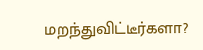மறந்துவிட்டீர்களா?